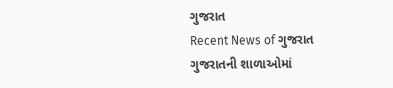ગુજરાત
Recent News of ગુજરાત
ગુજરાતની શાળાઓમાં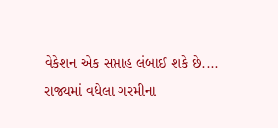વેકેશન એક સપ્તાહ લંબાઈ શકે છે....
રાજ્યમાં વધેલા ગરમીના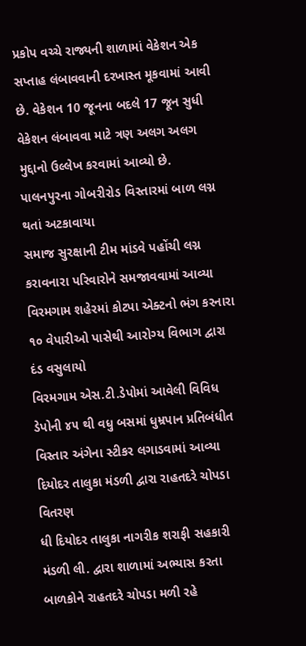પ્રકોપ વચ્ચે રાજ્યની શાળામાં વેકેશન એક સપ્તાહ લંબાવવાની દરખાસ્ત મૂકવામાં આવી છે. વેકેશન 10 જૂનના બદલે 17 જૂન સુધી વેકેશન લંબાવવા માટે ત્રણ અલગ અલગ મુદ્દાનો ઉલ્લેખ કરવામાં આવ્યો છે.
પાલનપુરના ગોબરીરોડ વિસ્તારમાં બાળ લગ્ન થતાં અટકાવાયા
સમાજ સુરક્ષાની ટીમ માંડવે પહોંચી લગ્ન કરાવનારા પરિવારોને સમજાવવામાં આવ્યા
વિરમગામ શહેરમાં કોટપા એક્ટનો ભંગ કરનારા ૧૦ વેપારીઓ પાસેથી આરોગ્ય વિભાગ દ્વારા દંડ વસુલાયો
વિરમગામ એસ.ટી.ડેપોમાં આવેલી વિવિધ ડેપોની ૪૫ થી વધુ બસમાં ધુમ્રપાન પ્રતિબંધીત વિસ્તાર અંગેના સ્ટીકર લગાડવામાં આવ્યા
દિયોદર તાલુકા મંડળી દ્વારા રાહતદરે ચોપડા વિતરણ
ધી દિયોદર તાલુકા નાગરીક શરાફી સહકારી મંડળી લી. દ્વારા શાળામાં અભ્યાસ કરતા બાળકોને રાહતદરે ચોપડા મળી રહે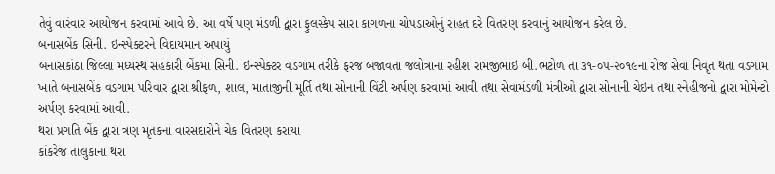તેવું વારંવાર આયોજન કરવામાં આવે છે. આ વર્ષે પણ મંડળી દ્વારા ફુલસ્કેપ સારા કાગળના ચોપડાઓનું રાહત દરે વિતરણ કરવાનું આયોજન કરેલ છે.
બનાસબેંક સિની. ઇન્સ્પેક્ટરને વિદાયમાન અપાયું
બનાસકાંઠા જિલ્લા મધ્યસ્થ સહકારી બેંકમા સિની. ઇન્સ્પેક્ટર વડગામ તરીકે ફરજ બજાવતા જલોત્રાના રહીશ રામજીભાઇ બી.ભટોળ તા ૩૧-૦૫-૨૦૧૯ના રોજ સેવા નિવૃત થતા વડગામ ખાતે બનાસબેંક વડગામ પરિવાર દ્વારા શ્રીફળ, શાલ, માતાજીની મૂર્તિ તથા સોનાની વિંટી અર્પણ કરવામાં આવી તથા સેવામંડળી મંત્રીઓ દ્વારા સોનાની ચેઇન તથા સ્નેહીજનો દ્વારા મોમેન્ટો અર્પણ કરવામાં આવી.
થરા પ્રગતિ બેંક દ્વારા ત્રણ મૃતકના વારસદારોને ચેક વિતરણ કરાયા
કાંકરેજ તાલુકાના થરા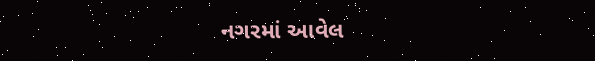નગરમાં આવેલ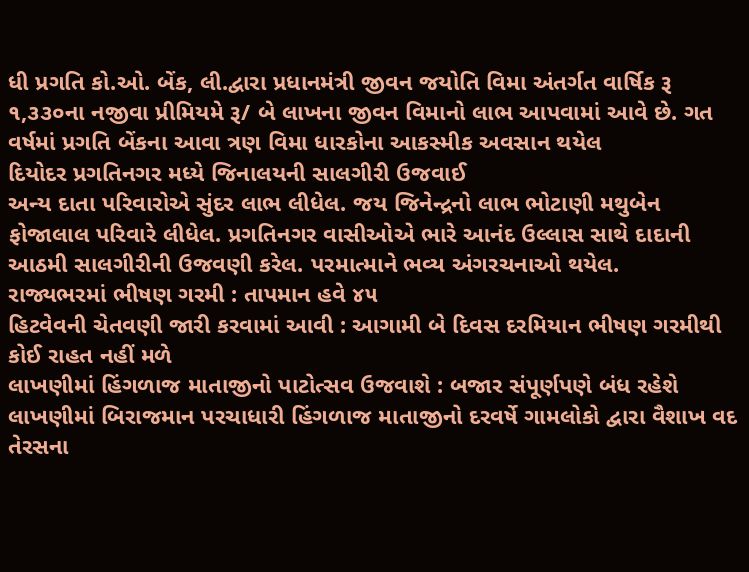ધી પ્રગતિ કો.ઓ. બેંક, લી.દ્વારા પ્રધાનમંત્રી જીવન જયોતિ વિમા અંતર્ગત વાર્ષિક રૂ ૧,૩૩૦ના નજીવા પ્રીમિયમે રૂ/ બે લાખના જીવન વિમાનો લાભ આપવામાં આવે છે. ગત વર્ષમાં પ્રગતિ બેંકના આવા ત્રણ વિમા ધારકોના આકસ્મીક અવસાન થયેલ
દિયોદર પ્રગતિનગર મધ્યે જિનાલયની સાલગીરી ઉજવાઈ
અન્ય દાતા પરિવારોએ સુંદર લાભ લીધેલ. જય જિનેન્દ્રનો લાભ ભોટાણી મથુબેન ફોજાલાલ પરિવારે લીધેલ. પ્રગતિનગર વાસીઓએ ભારે આનંદ ઉલ્લાસ સાથે દાદાની આઠમી સાલગીરીની ઉજવણી કરેલ. પરમાત્માને ભવ્ય અંગરચનાઓ થયેલ.
રાજ્યભરમાં ભીષણ ગરમી : તાપમાન હવે ૪૫
હિટવેવની ચેતવણી જારી કરવામાં આવી : આગામી બે દિવસ દરમિયાન ભીષણ ગરમીથી કોઈ રાહત નહીં મળે
લાખણીમાં હિંગળાજ માતાજીનો પાટોત્સવ ઉજવાશે : બજાર સંપૂર્ણપણે બંધ રહેશે
લાખણીમાં બિરાજમાન પરચાધારી હિંગળાજ માતાજીનો દરવર્ષે ગામલોકો દ્વારા વૈશાખ વદ તેરસના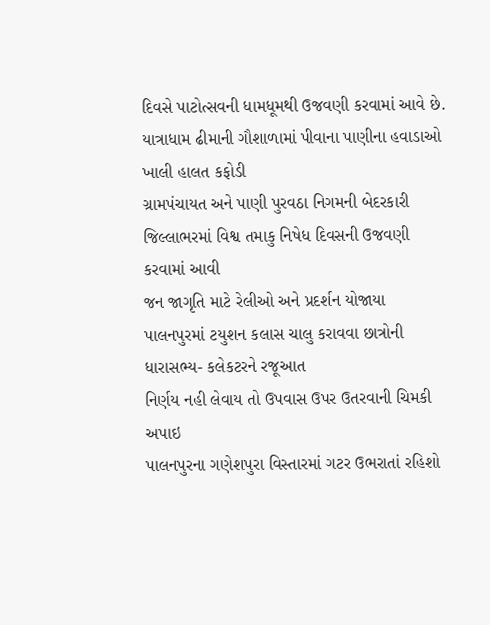દિવસે પાટોત્સવની ધામધૂમથી ઉજવણી કરવામાં આવે છે.
યાત્રાધામ ઢીમાની ગૌશાળામાં પીવાના પાણીના હવાડાઓ ખાલી હાલત કફોડી
ગ્રામપંચાયત અને પાણી પુરવઠા નિગમની બેદરકારી
જિલ્લાભરમાં વિશ્વ તમાકુ નિષેધ દિવસની ઉજવણી કરવામાં આવી
જન જાગૃતિ માટે રેલીઓ અને પ્રદર્શન યોજાયા
પાલનપુરમાં ટયુશન કલાસ ચાલુ કરાવવા છાત્રોની ધારાસભ્ય- કલેકટરને રજૂઆત
નિર્ણય નહી લેવાય તો ઉપવાસ ઉપર ઉતરવાની ચિમકી અપાઇ
પાલનપુરના ગણેશપુરા વિસ્તારમાં ગટર ઉભરાતાં રહિશો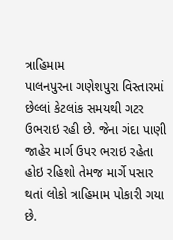ત્રાહિમામ
પાલનપુરના ગણેશપુરા વિસ્તારમાં છેલ્લાં કેટલાંક સમયથી ગટર ઉભરાઇ રહી છે. જેના ગંદા પાણી જાહેર માર્ગ ઉપર ભરાઇ રહેતા હોઇ રહિશો તેમજ માર્ગે પસાર થતાં લોકો ત્રાહિમામ પોકારી ગયા છે.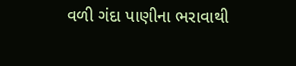વળી ગંદા પાણીના ભરાવાથી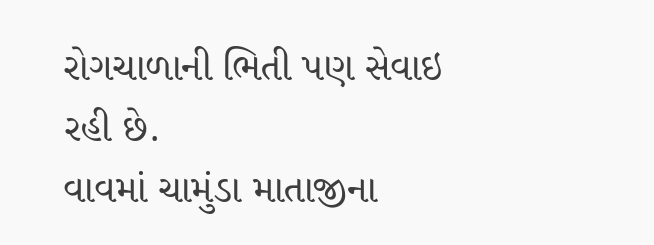રોગચાળાની ભિતી પણ સેવાઇ રહી છે.
વાવમાં ચામુંડા માતાજીના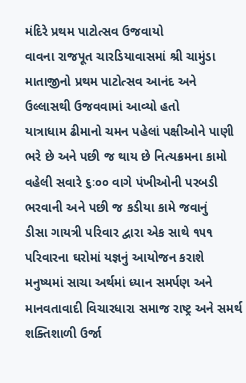મંદિરે પ્રથમ પાટોત્સવ ઉજવાયો
વાવના રાજપૂત ચારડિયાવાસમાં શ્રી ચામુંડા માતાજીનો પ્રથમ પાટોત્સવ આનંદ અને ઉલ્લાસથી ઉજવવામાં આવ્યો હતો
યાત્રાધામ ઢીમાનો ચમન પહેલાં પક્ષીઓને પાણી ભરે છે અને પછી જ થાય છે નિત્યક્રમના કામો
વહેલી સવારે ૬ઃ૦૦ વાગે પંખીઓની પરબડી ભરવાની અને પછી જ કડીયા કામે જવાનું
ડીસા ગાયત્રી પરિવાર દ્વારા એક સાથે ૧૫૧ પરિવારના ઘરોમાં યજ્ઞનું આયોજન કરાશે
મનુષ્યમાં સાચા અર્થમાં ધ્યાન સમર્પણ અને માનવતાવાદી વિચારધારા સમાજ રાષ્ટ્ર અને સમર્થ શક્તિશાળી ઉર્જા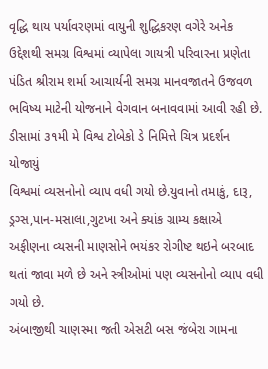વૃદ્ધિ થાય પર્યાવરણમાં વાયુની શુદ્ધિકરણ વગેરે અનેક ઉદ્દેશથી સમગ્ર વિશ્વમાં વ્યાપેલા ગાયત્રી પરિવારના પ્રણેતા પંડિત શ્રીરામ શર્મા આચાર્યની સમગ્ર માનવજાતને ઉજવળ ભવિષ્ય માટેની યોજનાને વેગવાન બનાવવામાં આવી રહી છે.
ડીસામાં ૩૧મી મે વિશ્વ ટોબેકો ડે નિમિત્તે ચિત્ર પ્રદર્શન યોજાયું
વિશ્વમાં વ્યસનોનો વ્યાપ વધી ગયો છે.યુવાનો તમાકું, દારૂ, ડ્રગ્સ,પાન-મસાલા,ગુટખા અને ક્યાંક ગ્રામ્ય કક્ષાએ અફીણના વ્યસની માણસોને ભયંકર રોગીષ્ટ થઇને બરબાદ થતાં જાવા મળે છે અને સ્ત્રીઓમાં પણ વ્યસનોનો વ્યાપ વધી ગયો છે.
અંબાજીથી ચાણસ્મા જતી એસટી બસ જંબેરા ગામના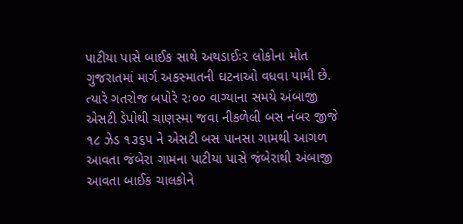પાટીયા પાસે બાઈક સાથે અથડાઈઃ૨ લોકોના મોત
ગુજરાતમાં માર્ગ અકસ્માતની ઘટનાઓ વધવા પામી છે. ત્યારે ગતરોજ બપોરે ૨ઃ૦૦ વાગ્યાના સમયે અંબાજી એસટી ડેપોથી ચાણસ્મા જવા નીકળેલી બસ નંબર જીજે ૧૮ ઝેડ ૧૩૬૫ ને એસટી બસ પાનસા ગામથી આગળ આવતા જંબેરા ગામના પાટીયા પાસે જંબેરાથી અંબાજી આવતા બાઈક ચાલકોને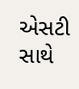એસટી સાથે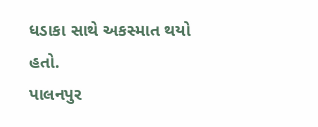ધડાકા સાથે અકસ્માત થયો હતો.
પાલનપુર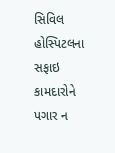સિવિલ હોસ્પિટલના સફાઇ કામદારોને પગાર ન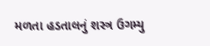મળતા હડતાલનું શસ્ત્ર ઉગમ્યુ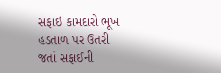સફાઇ કામદારો ભૂખ હડતાળ પર ઉતરી જતાં સફાઈની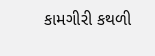કામગીરી કથળી